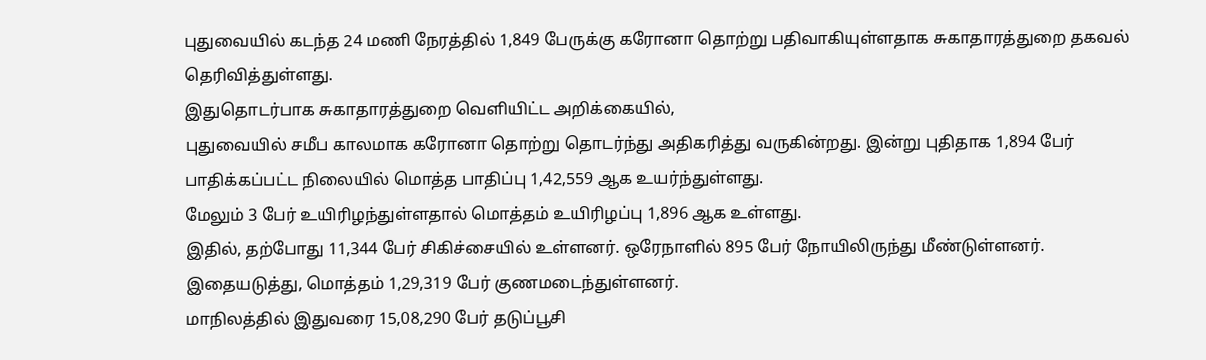புதுவையில் கடந்த 24 மணி நேரத்தில் 1,849 பேருக்கு கரோனா தொற்று பதிவாகியுள்ளதாக சுகாதாரத்துறை தகவல் தெரிவித்துள்ளது.
இதுதொடர்பாக சுகாதாரத்துறை வெளியிட்ட அறிக்கையில்,
புதுவையில் சமீப காலமாக கரோனா தொற்று தொடர்ந்து அதிகரித்து வருகின்றது. இன்று புதிதாக 1,894 பேர் பாதிக்கப்பட்ட நிலையில் மொத்த பாதிப்பு 1,42,559 ஆக உயர்ந்துள்ளது.
மேலும் 3 பேர் உயிரிழந்துள்ளதால் மொத்தம் உயிரிழப்பு 1,896 ஆக உள்ளது.
இதில், தற்போது 11,344 பேர் சிகிச்சையில் உள்ளனர். ஒரேநாளில் 895 பேர் நோயிலிருந்து மீண்டுள்ளனர். இதையடுத்து, மொத்தம் 1,29,319 பேர் குணமடைந்துள்ளனர்.
மாநிலத்தில் இதுவரை 15,08,290 பேர் தடுப்பூசி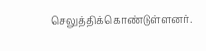செலுத்திக்கொண்டுள்ளனர்.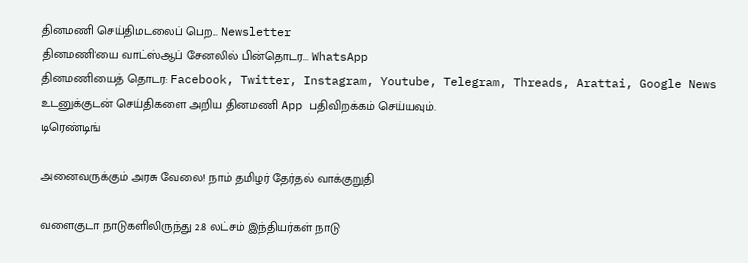தினமணி செய்திமடலைப் பெற... Newsletter
தினமணி'யை வாட்ஸ்ஆப் சேனலில் பின்தொடர... WhatsApp
தினமணியைத் தொடர: Facebook, Twitter, Instagram, Youtube, Telegram, Threads, Arattai, Google News
உடனுக்குடன் செய்திகளை அறிய தினமணி App பதிவிறக்கம் செய்யவும்.
டிரெண்டிங்

அனைவருக்கும் அரசு வேலை! நாம் தமிழர் தேர்தல் வாக்குறுதி

வளைகுடா நாடுகளிலிருந்து 2.8 லட்சம் இந்தியர்கள் நாடு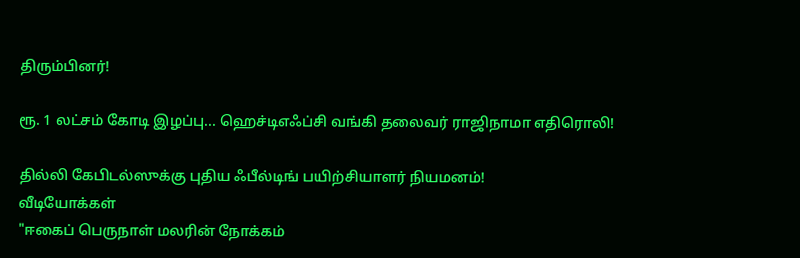திரும்பினர்!

ரூ. 1 லட்சம் கோடி இழப்பு... ஹெச்டிஎஃப்சி வங்கி தலைவர் ராஜிநாமா எதிரொலி!

தில்லி கேபிடல்ஸுக்கு புதிய ஃபீல்டிங் பயிற்சியாளர் நியமனம்!
வீடியோக்கள்
"ஈகைப் பெருநாள் மலரின் நோக்கம்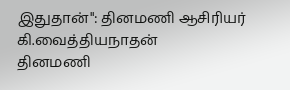இதுதான்": தினமணி ஆசிரியர் கி.வைத்தியநாதன்
தினமணி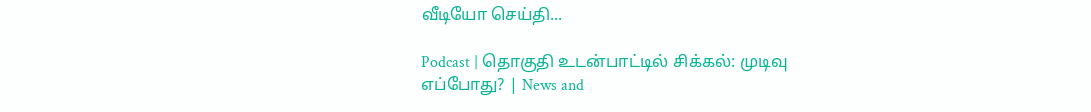வீடியோ செய்தி...

Podcast | தொகுதி உடன்பாட்டில் சிக்கல்: முடிவு எப்போது? | News and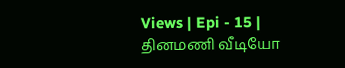Views | Epi - 15 |
தினமணி வீடியோ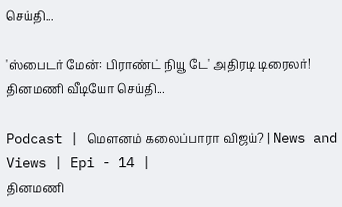செய்தி...

'ஸ்பைடர் மேன்: பிராண்ட் நியூ டே' அதிரடி டிரைலர்!
தினமணி வீடியோ செய்தி...

Podcast | மௌனம் கலைப்பாரா விஜய்? | News and Views | Epi - 14 |
தினமணி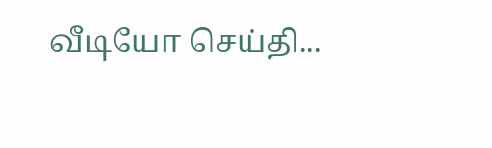வீடியோ செய்தி...